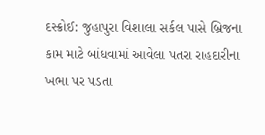દસ્ક્રોઈ: જુહાપુરા વિશાલા સર્કલ પાસે બ્રિજના કામ માટે બાંધવામાં આવેલા પતરા રાહદારીના ખભા પર પડતા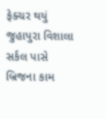ફેક્ચર થયું
જુહાપુરા વિશાલા સર્કલ પાસે બ્રિજના કામ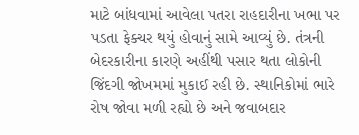માટે બાંધવામાં આવેલા પતરા રાહદારીના ખભા પર પડતા ફેક્ચર થયું હોવાનું સામે આવ્યું છે. તંત્રની બેદરકારીના કારણે અહીંથી પસાર થતા લોકોની જિંદગી જોખમમાં મુકાઈ રહી છે. સ્થાનિકોમાં ભારે રોષ જોવા મળી રહ્યો છે અને જવાબદાર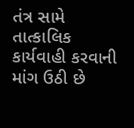તંત્ર સામે તાત્કાલિક કાર્યવાહી કરવાની માંગ ઉઠી છે